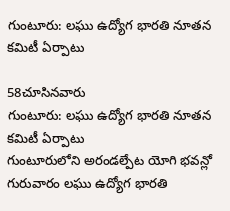గుంటూరు: లఘు ఉద్యోగ భారతి నూతన కమిటీ ఏర్పాటు

58చూసినవారు
గుంటూరు: లఘు ఉద్యోగ భారతి నూతన కమిటీ ఏర్పాటు
గుంటూరులోని అరండల్పేట యోగి భవన్లో గురువారం లఘు ఉద్యోగ భారతి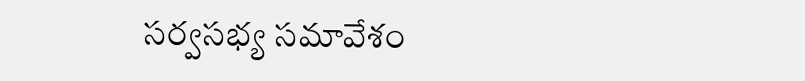సర్వసభ్య సమావేశం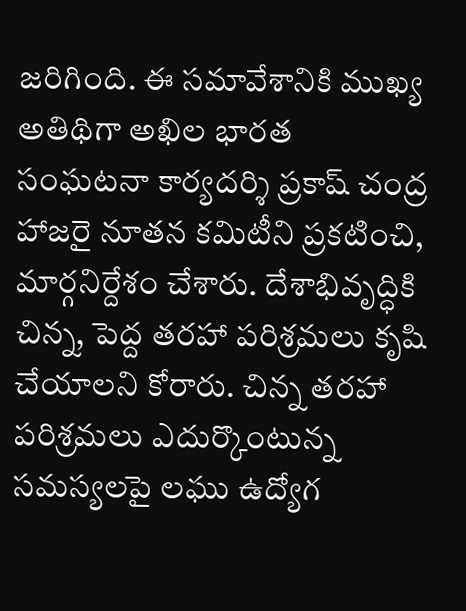జరిగింది. ఈ సమావేశానికి ముఖ్య అతిథిగా అఖిల భారత సంఘటనా కార్యదర్శి ప్రకాష్ చంద్ర హాజరై నూతన కమిటీని ప్రకటించి, మార్గనిర్దేశం చేశారు. దేశాభివృద్ధికి చిన్న, పెద్ద తరహా పరిశ్రమలు కృషి చేయాలని కోరారు. చిన్న తరహా పరిశ్రమలు ఎదుర్కొంటున్న సమస్యలపై లఘు ఉద్యోగ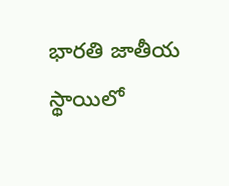భారతి జాతీయ స్థాయిలో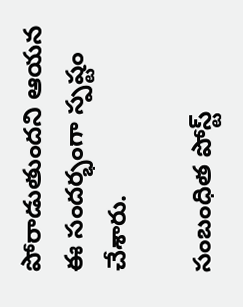పోరాడుతుందని ఆయన ఈ సందర్భంగా స్పష్టం చేశారు.

సంబంధిత పోస్ట్